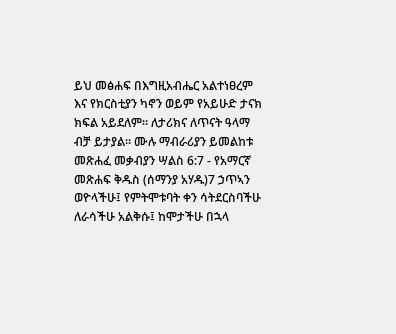ይህ መፅሐፍ በእግዚአብሔር አልተነፀረም እና የክርስቲያን ካኖን ወይም የአይሁድ ታናክ ክፍል አይደለም። ለታሪክና ለጥናት ዓላማ ብቻ ይታያል። ሙሉ ማብራሪያን ይመልከቱ መጽሐፈ መቃብያን ሣልስ 6:7 - የአማርኛ መጽሐፍ ቅዱስ (ሰማንያ አሃዱ)7 ኃጥኣን ወዮላችሁ፤ የምትሞቱባት ቀን ሳትደርስባችሁ ለራሳችሁ አልቅሱ፤ ከሞታችሁ በኋላ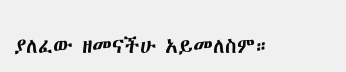ያለፈው ዘመናችሁ አይመለስም።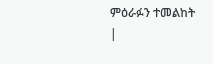ምዕራፉን ተመልከት |